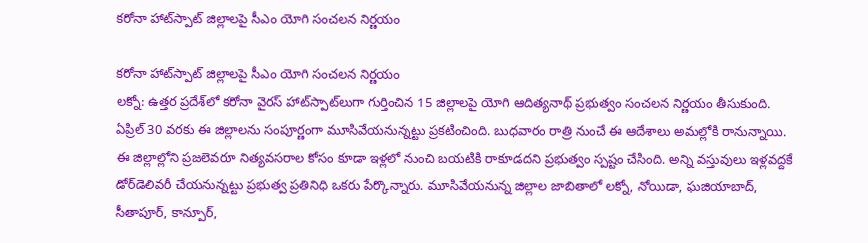కరోనా హాట్‌స్పాట్ జిల్లాలపై సీఎం యోగి సంచలన నిర్ణయం

కరోనా హాట్‌స్పాట్ జిల్లాలపై సీఎం యోగి సంచలన నిర్ణయం
లక్నో: ఉత్తర ప్రదేశ్‌లో కరోనా వైరస్ హాట్‌స్పాట్‌లుగా గుర్తించిన 15 జిల్లాలపై యోగి ఆదిత్యనాథ్ ప్రభుత్వం సంచలన నిర్ణయం తీసుకుంది. ఏప్రిల్ 30 వరకు ఈ జిల్లాలను సంపూర్ణంగా మూసివేయనున్నట్టు ప్రకటించింది. బుధవారం రాత్రి నుంచే ఈ ఆదేశాలు అమల్లోకి రానున్నాయి. ఈ జిల్లాల్లోని ప్రజలెవరూ నిత్యవసరాల కోసం కూడా ఇళ్లలో నుంచి బయటికి రాకూడదని ప్రభుత్వం స్పష్టం చేసింది. అన్ని వస్తువులు ఇళ్లవద్దకే డోర్‌డెలివరీ చేయనున్నట్టు ప్రభుత్వ ప్రతినిధి ఒకరు పేర్కొన్నారు. మూసివేయనున్న జిల్లాల జాబితాలో లక్నో, నోయిడా, ఘజియాబాద్, సీతాపూర్, కాన్పూర్,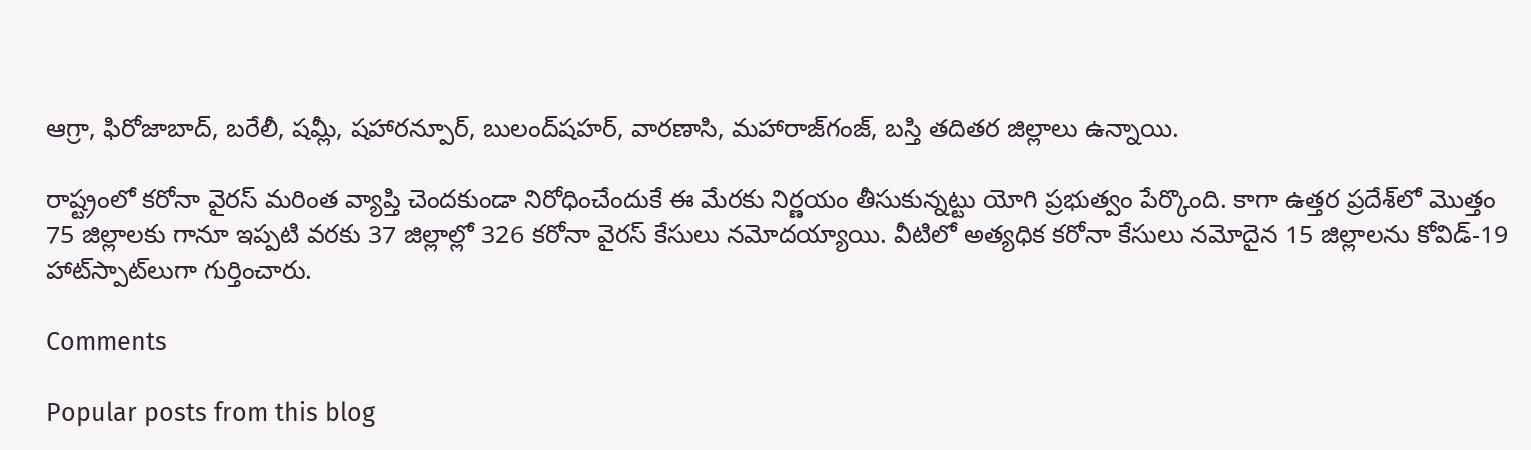ఆగ్రా, ఫిరోజాబాద్, బరేలీ, షమ్లీ, షహారన్పూర్, బులంద్‌షహర్, వారణాసి, మహారాజ్‌గంజ్, బస్తి తదితర జిల్లాలు ఉన్నాయి.

రాష్ట్రంలో కరోనా వైరస్ మరింత వ్యాప్తి చెందకుండా నిరోధించేందుకే ఈ మేరకు నిర్ణయం తీసుకున్నట్టు యోగి ప్రభుత్వం పేర్కొంది. కాగా ఉత్తర ప్రదేశ్‌లో మొత్తం 75 జిల్లాలకు గానూ ఇప్పటి వరకు 37 జిల్లాల్లో 326 కరోనా వైరస్ కేసులు నమోదయ్యాయి. వీటిలో అత్యధిక కరోనా కేసులు నమోదైన 15 జిల్లాలను కోవిడ్-19 హాట్‌స్పాట్‌లుగా గుర్తించారు.

Comments

Popular posts from this blog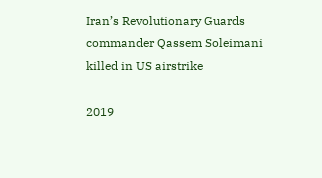Iran’s Revolutionary Guards commander Qassem Soleimani killed in US airstrike

2019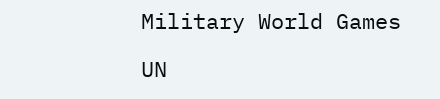Military World Games

UN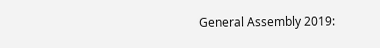General Assembly 2019: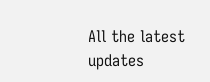All the latest updates